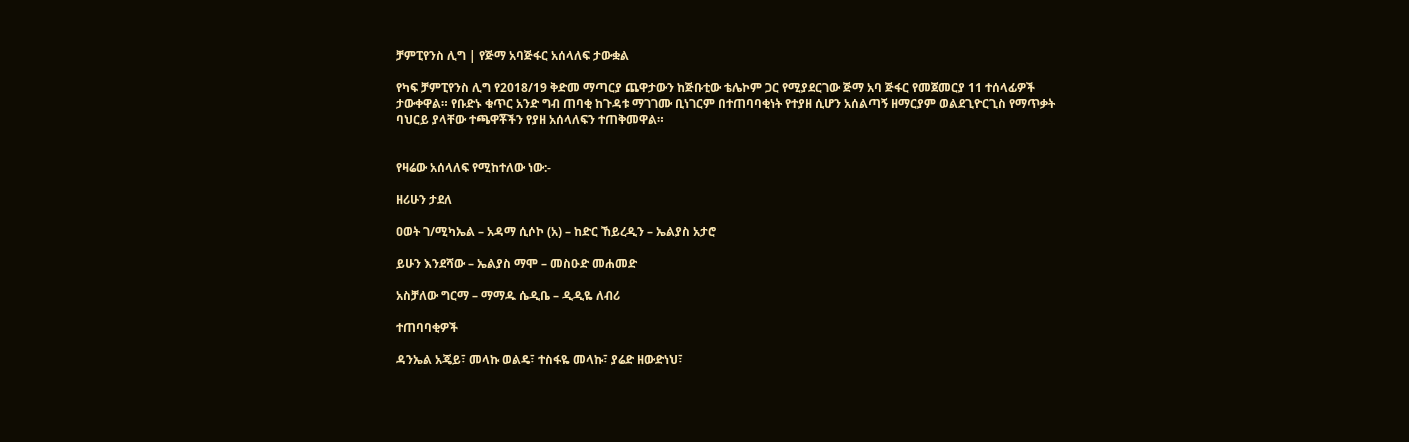ቻምፒየንስ ሊግ | የጅማ አባጅፋር አሰላለፍ ታውቋል

የካፍ ቻምፒየንስ ሊግ የ2018/19 ቅድመ ማጣርያ ጨዋታውን ከጅቡቲው ቴሌኮም ጋር የሚያደርገው ጅማ አባ ጅፋር የመጀመርያ 11 ተሰላፊዎች ታውቀዋል። የቡድኑ ቁጥር አንድ ግብ ጠባቂ ከጉዳቱ ማገገሙ ቢነገርም በተጠባባቂነት የተያዘ ሲሆን አሰልጣኝ ዘማርያም ወልደጊዮርጊስ የማጥቃት ባህርይ ያላቸው ተጫዋቾችን የያዘ አሰላለፍን ተጠቅመዋል።


የዛሬው አሰላለፍ የሚከተለው ነው:-

ዘሪሁን ታደለ

ዐወት ገ/ሚካኤል – አዳማ ሲሶኮ (አ) – ከድር ኸይረዲን – ኤልያስ አታሮ

ይሁን እንደሻው – ኤልያስ ማሞ – መስዑድ መሐመድ

አስቻለው ግርማ – ማማዱ ሴዲቤ – ዲዲዬ ለብሪ

ተጠባባቂዎች

ዳንኤል አጄይ፣ መላኩ ወልዴ፣ ተስፋዬ መላኩ፣ ያሬድ ዘውድነህ፣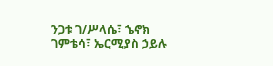ንጋቱ ገ/ሥላሴ፣ ኄኖክ ገምቴሳ፣ ኤርሚያስ ኃይሉ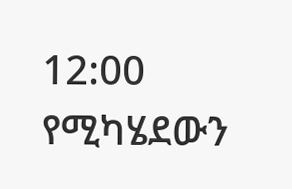12:00 የሚካሄደውን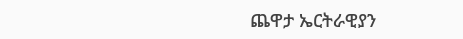ጨዋታ ኤርትራዊያን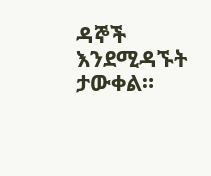ዳኞች እንደሚዳኙት ታውቀል።